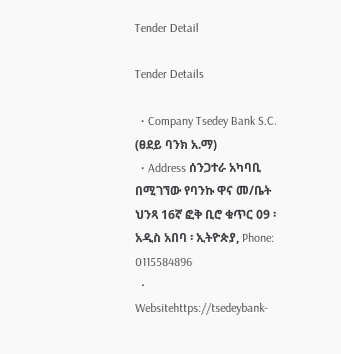Tender Detail

Tender Details

  • Company Tsedey Bank S.C. (ፀደይ ባንክ አ.ማ)
  • Address ሰንጋተራ አካባቢ በሚገኘው የባንኩ ዋና መ/ቤት ህንጻ 16ኛ ፎቅ ቢሮ ቁጥር 09 ፡ አዲስ አበባ ፡ ኢትዮጵያ, Phone: 0115584896
  • Websitehttps://tsedeybank-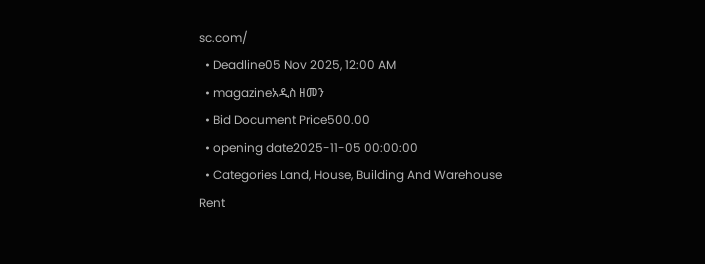sc.com/
  • Deadline05 Nov 2025, 12:00 AM
  • magazineአዲስ ዘመን
  • Bid Document Price500.00
  • opening date2025-11-05 00:00:00
  • Categories Land, House, Building And Warehouse Rent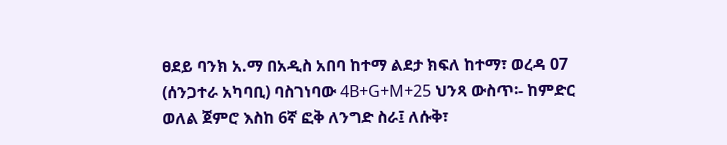ፀደይ ባንክ አ.ማ በአዲስ አበባ ከተማ ልደታ ክፍለ ከተማ፣ ወረዳ 07 (ሰንጋተራ አካባቢ) ባስገነባው 4B+G+M+25 ህንጻ ውስጥ፡- ከምድር ወለል ጀምሮ እስከ 6ኛ ፎቅ ለንግድ ስራ፤ ለሱቅ፣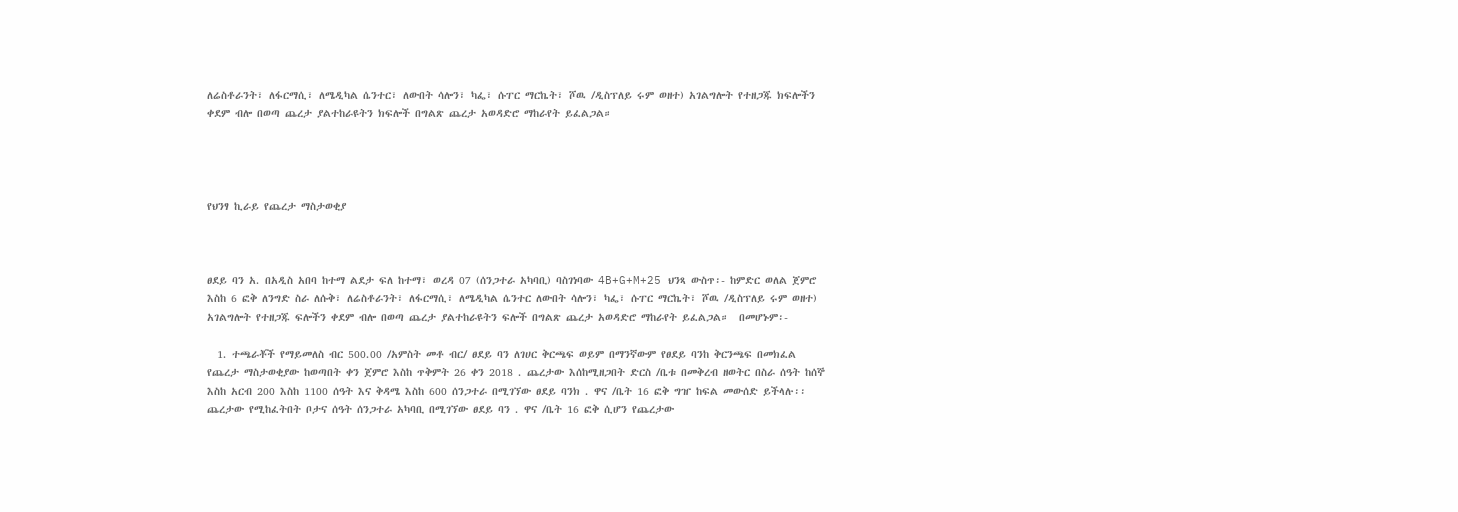ለሬስቶራንት፣ ለፋርማሲ፣ ለሜዲካል ሴንተር፣ ለውበት ሳሎን፣ ካፌ፣ ሱፐር ማርኬት፣ ሾዉ /ዲስፕለይ ሩም ወዘተ) አገልግሎት የተዘጋጁ ክፍሎችን ቀደም ብሎ በወጣ ጨረታ ያልተከራዩትን ክፍሎች በግልጽ ጨረታ አወዳድሮ ማከራየት ይፈልጋል።




የህንፃ ኪራይ የጨረታ ማስታወቂያ



ፀደይ ባን አ. በአዲስ አበባ ከተማ ልደታ ፍለ ከተማ፣ ወረዳ 07 (ሰንጋተራ አካባቢ) ባስገነባው 4B+G+M+25 ህንጻ ውስጥ፡- ከምድር ወለል ጀምሮ እስከ 6 ፎቅ ለንግድ ስራ ለሱቅ፣ ለሬስቶራንት፣ ለፋርማሲ፣ ለሜዲካል ሴንተር ለውበት ሳሎን፣ ካፌ፣ ሱፐር ማርኬት፣ ሾዉ /ዲስፕለይ ሩም ወዘተ) አገልግሎት የተዘጋጁ ፍሎችን ቀደም ብሎ በወጣ ጨረታ ያልተከራዩትን ፍሎች በግልጽ ጨረታ አወዳድሮ ማከራየት ይፈልጋል።  በመሆኑም፡-

  1. ተጫራቾች የማይመለስ ብር 500.00 /አምስት መቶ ብር/ ፀደይ ባን ለገሀር ቅርጫፍ ወይም በማንኛውም የፀደይ ባንከ ቅርንጫፍ በመክፈል የጨረታ ማስታወቂያው ከወጣበት ቀን ጀምሮ እስከ ጥቅምት 26 ቀን 2018 . ጨረታው እሰከሚዘጋበት ድርስ /ቤቱ በመቅረብ ዘወትር በስራ ሰዓት ከሰኞ እስከ አርብ 200 እስከ 1100 ሰዓት እና ቅዳሜ እስከ 600 ሰንጋተራ በሚገኘው ፀደይ ባንክ . ዋና /ቤት 16 ፎቅ ግዠ ከፍል መውሰድ ይችላሉ፡፡ ጨረታው የሚከፈትበት ቦታና ሰዓት ሰንጋተራ አካባቢ በሚገኘው ፀደይ ባን . ዋና /ቤት 16 ፎቅ ሲሆን የጨረታው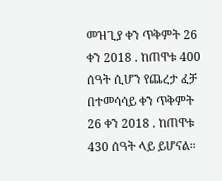መዝጊያ ቀን ጥቅምት 26 ቀን 2018 . ከጠዋቱ 400 ሰዓት ሲሆን የጨረታ ፈቻ በተመሳሳይ ቀን ጥቅምት 26 ቀን 2018 . ከጠዋቱ 430 ሰዓት ላይ ይሆናል።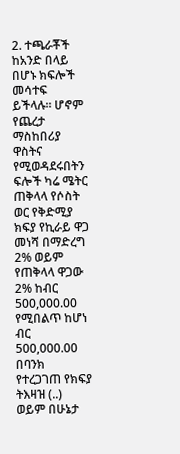2. ተጫራቾች ከአንድ በላይ በሆኑ ክፍሎች መሳተፍ ይችላሉ። ሆኖም የጨረታ ማስከበሪያ ዋስትና የሚወዳደሩበትን ፍሎች ካሬ ሜትር ጠቅላላ የሶስት ወር የቅድሚያ ክፍያ የኪራይ ዋጋ መነሻ በማድረግ 2% ወይም የጠቅላላ ዋጋው 2% ከብር 500,000.00 የሚበልጥ ከሆነ ብር 500,000.00 በባንክ የተረጋገጠ የክፍያ ትእዛዝ (..) ወይም በሁኔታ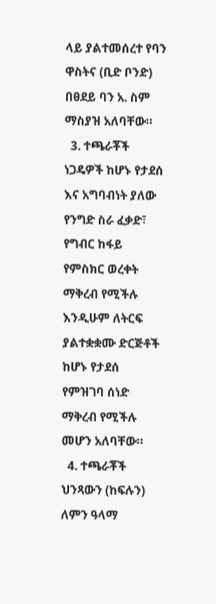ላይ ያልተመሰረተ የባን ዋስትና (ቢድ ቦንድ) በፀደይ ባን አ. ስም ማስያዝ አለባቸው።
  3. ተጫራቾች ነጋዴዎች ከሆኑ የታደሰ እና አግባብነት ያለው የንግድ ስራ ፈቃድ፣ የግብር ከፋይ የምስክር ወረቀት ማቅረብ የሚችሉ እንዲሁም ለትርፍ ያልተቋቋሙ ድርጅቶች ከሆኑ የታደሰ የምዝገባ ሰነድ ማቅረብ የሚችሉ መሆን አለባቸው።
  4. ተጫራቾች ህንጻውን (ከፍሉን) ለምን ዓላማ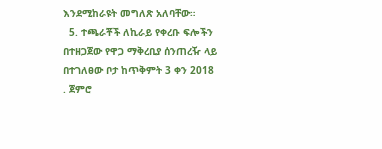እንደሚከራዩት መግለጽ አለባቸው።
  5. ተጫራቾች ለኪራይ የቀረቡ ፍሎችን በተዘጋጀው የዋጋ ማቅረቢያ ሰንጠረዥ ላይ በተገለፀው ቦታ ከጥቅምት 3 ቀን 2018 . ጀምሮ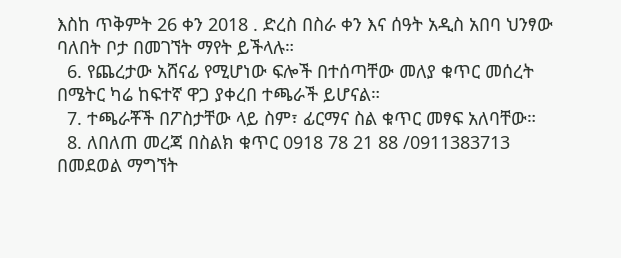እስከ ጥቅምት 26 ቀን 2018 . ድረስ በስራ ቀን እና ሰዓት አዲስ አበባ ህንፃው ባለበት ቦታ በመገኘት ማየት ይችላሉ።
  6. የጨረታው አሸናፊ የሚሆነው ፍሎች በተሰጣቸው መለያ ቁጥር መሰረት በሜትር ካሬ ከፍተኛ ዋጋ ያቀረበ ተጫራች ይሆናል።
  7. ተጫራቾች በፖስታቸው ላይ ስም፣ ፊርማና ስል ቁጥር መፃፍ አለባቸው።
  8. ለበለጠ መረጃ በስልክ ቁጥር 0918 78 21 88 /0911383713 በመደወል ማግኘት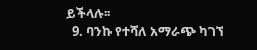ይችላሉ፡፡
  9. ባንኩ የተሻለ አማራጭ ካገኘ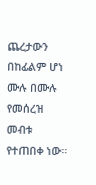ጨረታውን በከፊልም ሆነ ሙሉ በሙሉ የመሰረዝ መብቱ የተጠበቀ ነው።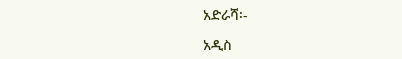አድራሻ፡-

አዲስ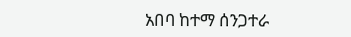አበባ ከተማ ሰንጋተራ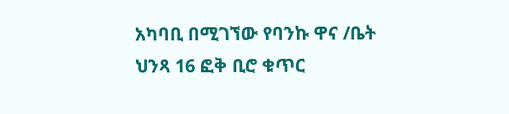አካባቢ በሚገኘው የባንኩ ዋና /ቤት ህንጻ 16 ፎቅ ቢሮ ቁጥር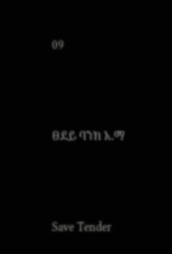09



ፀደይ ባንክ አ.ማ



Save Tender